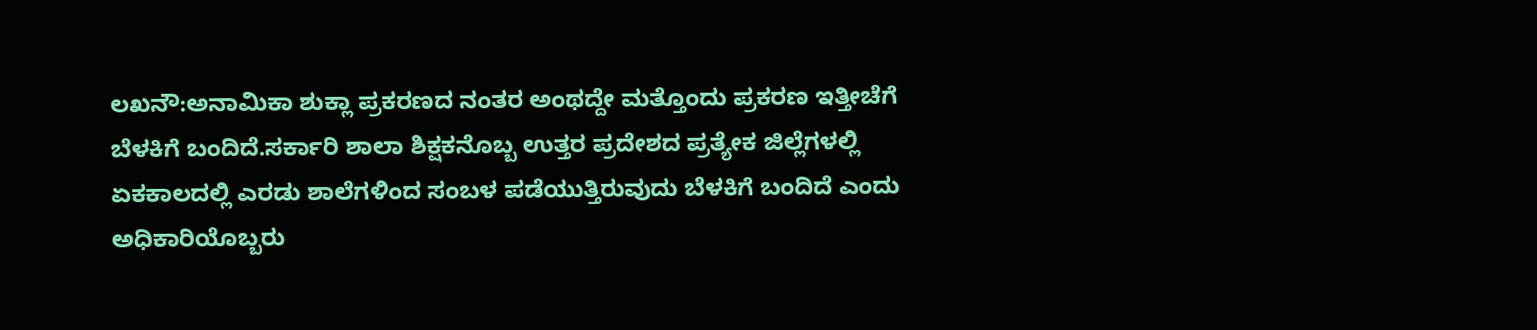ಲಖನೌ:ಅನಾಮಿಕಾ ಶುಕ್ಲಾ ಪ್ರಕರಣದ ನಂತರ ಅಂಥದ್ದೇ ಮತ್ತೊಂದು ಪ್ರಕರಣ ಇತ್ತೀಚೆಗೆ ಬೆಳಕಿಗೆ ಬಂದಿದೆ.ಸರ್ಕಾರಿ ಶಾಲಾ ಶಿಕ್ಷಕನೊಬ್ಬ ಉತ್ತರ ಪ್ರದೇಶದ ಪ್ರತ್ಯೇಕ ಜಿಲ್ಲೆಗಳಲ್ಲಿ ಏಕಕಾಲದಲ್ಲಿ ಎರಡು ಶಾಲೆಗಳಿಂದ ಸಂಬಳ ಪಡೆಯುತ್ತಿರುವುದು ಬೆಳಕಿಗೆ ಬಂದಿದೆ ಎಂದು ಅಧಿಕಾರಿಯೊಬ್ಬರು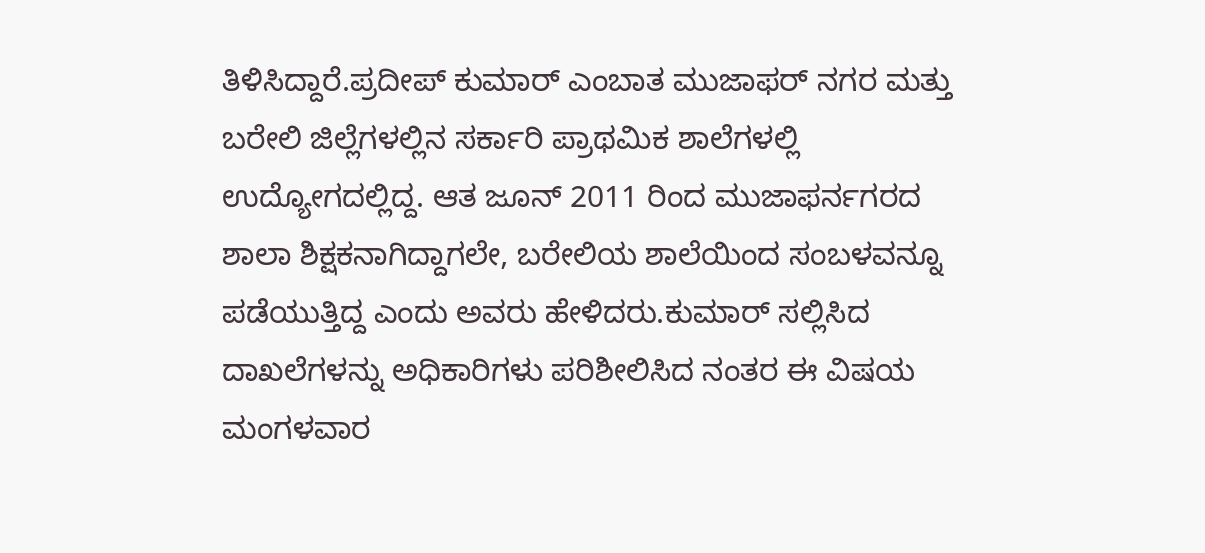ತಿಳಿಸಿದ್ದಾರೆ.ಪ್ರದೀಪ್ ಕುಮಾರ್ ಎಂಬಾತ ಮುಜಾಫರ್ ನಗರ ಮತ್ತು ಬರೇಲಿ ಜಿಲ್ಲೆಗಳಲ್ಲಿನ ಸರ್ಕಾರಿ ಪ್ರಾಥಮಿಕ ಶಾಲೆಗಳಲ್ಲಿ ಉದ್ಯೋಗದಲ್ಲಿದ್ದ. ಆತ ಜೂನ್ 2011 ರಿಂದ ಮುಜಾಫರ್ನಗರದ ಶಾಲಾ ಶಿಕ್ಷಕನಾಗಿದ್ದಾಗಲೇ, ಬರೇಲಿಯ ಶಾಲೆಯಿಂದ ಸಂಬಳವನ್ನೂ ಪಡೆಯುತ್ತಿದ್ದ ಎಂದು ಅವರು ಹೇಳಿದರು.ಕುಮಾರ್ ಸಲ್ಲಿಸಿದ ದಾಖಲೆಗಳನ್ನು ಅಧಿಕಾರಿಗಳು ಪರಿಶೀಲಿಸಿದ ನಂತರ ಈ ವಿಷಯ ಮಂಗಳವಾರ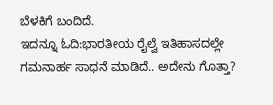ಬೆಳಕಿಗೆ ಬಂದಿದೆ.
ಇದನ್ನೂ ಓದಿ:ಭಾರತೀಯ ರೈಲ್ವೆ ಇತಿಹಾಸದಲ್ಲೇ ಗಮನಾರ್ಹ ಸಾಧನೆ ಮಾಡಿದೆ.. ಅದೇನು ಗೊತ್ತಾ?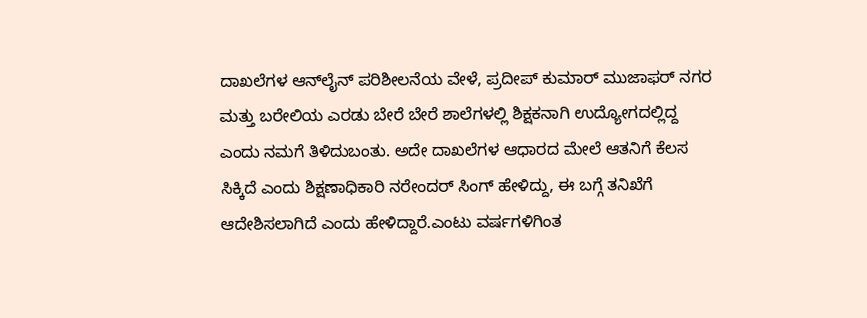ದಾಖಲೆಗಳ ಆನ್‌ಲೈನ್ ಪರಿಶೀಲನೆಯ ವೇಳೆ, ಪ್ರದೀಪ್ ಕುಮಾರ್ ಮುಜಾಫರ್ ನಗರ ಮತ್ತು ಬರೇಲಿಯ ಎರಡು ಬೇರೆ ಬೇರೆ ಶಾಲೆಗಳಲ್ಲಿ ಶಿಕ್ಷಕನಾಗಿ ಉದ್ಯೋಗದಲ್ಲಿದ್ದ ಎಂದು ನಮಗೆ ತಿಳಿದುಬಂತು. ಅದೇ ದಾಖಲೆಗಳ ಆಧಾರದ ಮೇಲೆ ಆತನಿಗೆ ಕೆಲಸ ಸಿಕ್ಕಿದೆ ಎಂದು ಶಿಕ್ಷಣಾಧಿಕಾರಿ ನರೇಂದರ್ ಸಿಂಗ್ ಹೇಳಿದ್ದು, ಈ ಬಗ್ಗೆ ತನಿಖೆಗೆ ಆದೇಶಿಸಲಾಗಿದೆ ಎಂದು ಹೇಳಿದ್ದಾರೆ.ಎಂಟು ವರ್ಷಗಳಿಗಿಂತ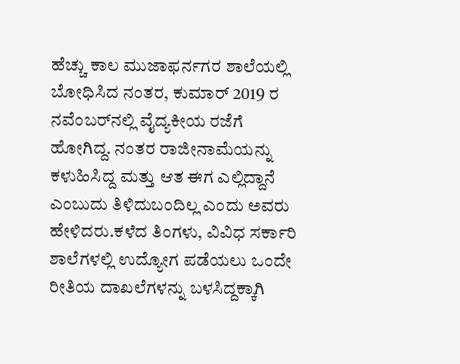ಹೆಚ್ಚು ಕಾಲ ಮುಜಾಫರ್ನಗರ ಶಾಲೆಯಲ್ಲಿ ಬೋಧಿಸಿದ ನಂತರ, ಕುಮಾರ್ 2019 ರ ನವೆಂಬರ್‌ನಲ್ಲಿ ವೈದ್ಯಕೀಯ ರಜೆಗೆ ಹೋಗಿದ್ದ. ನಂತರ ರಾಜೀನಾಮೆಯನ್ನು ಕಳುಹಿಸಿದ್ದ ಮತ್ತು ಆತ ಈಗ ಎಲ್ಲಿದ್ದಾನೆ ಎಂಬುದು ತಿಳಿದುಬಂದಿಲ್ಲ ಎಂದು ಅವರು ಹೇಳಿದರು.ಕಳೆದ ತಿಂಗಳು, ವಿವಿಧ ಸರ್ಕಾರಿ ಶಾಲೆಗಳಲ್ಲಿ ಉದ್ಯೋಗ ಪಡೆಯಲು ಒಂದೇ ರೀತಿಯ ದಾಖಲೆಗಳನ್ನು ಬಳಸಿದ್ದಕ್ಕಾಗಿ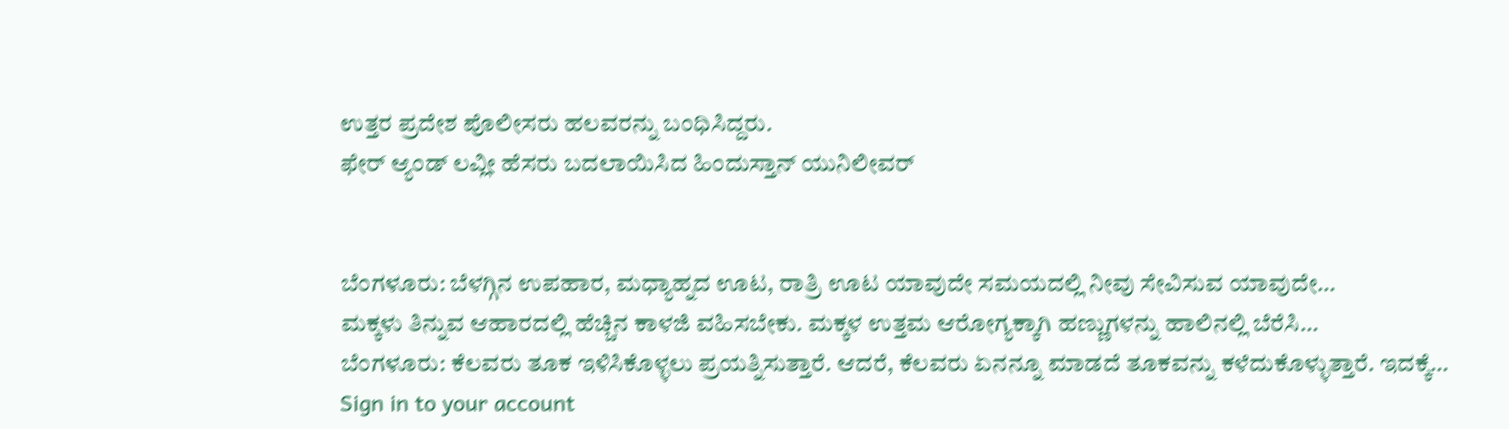ಉತ್ತರ ಪ್ರದೇಶ ಪೊಲೀಸರು ಹಲವರನ್ನು ಬಂಧಿಸಿದ್ದರು.
ಫೇರ್ ಆ್ಯಂಡ್ ಲವ್ಲೀ ಹೆಸರು ಬದಲಾಯಿಸಿದ ಹಿಂದುಸ್ತಾನ್ ಯುನಿಲೀವರ್


ಬೆಂಗಳೂರು: ಬೆಳಗ್ಗಿನ ಉಪಹಾರ, ಮಧ್ಯಾಹ್ನದ ಊಟ, ರಾತ್ರಿ ಊಟ ಯಾವುದೇ ಸಮಯದಲ್ಲಿ ನೀವು ಸೇವಿಸುವ ಯಾವುದೇ…
ಮಕ್ಕಳು ತಿನ್ನುವ ಆಹಾರದಲ್ಲಿ ಹೆಚ್ಚಿನ ಕಾಳಜಿ ವಹಿಸಬೇಕು. ಮಕ್ಕಳ ಉತ್ತಮ ಆರೋಗ್ಯಕ್ಕಾಗಿ ಹಣ್ಣುಗಳನ್ನು ಹಾಲಿನಲ್ಲಿ ಬೆರೆಸಿ…
ಬೆಂಗಳೂರು: ಕೆಲವರು ತೂಕ ಇಳಿಸಿಕೊಳ್ಳಲು ಪ್ರಯತ್ನಿಸುತ್ತಾರೆ. ಆದರೆ, ಕೆಲವರು ಏನನ್ನೂ ಮಾಡದೆ ತೂಕವನ್ನು ಕಳೆದುಕೊಳ್ಳುತ್ತಾರೆ. ಇದಕ್ಕೆ…
Sign in to your account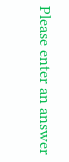Please enter an answer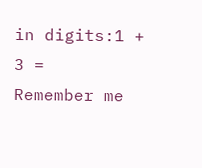in digits:1 + 3 =
Remember me